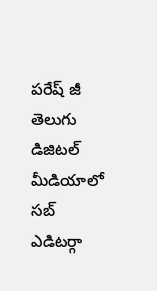పరేష్ జీ తెలుగు డిజిటల్ మీడియాలో సబ్ ఎడిటర్గా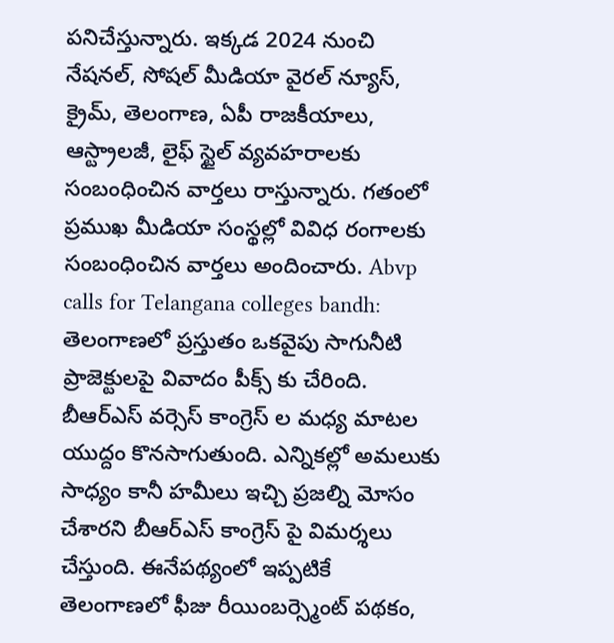పనిచేస్తున్నారు. ఇక్కడ 2024 నుంచి నేషనల్, సోషల్ మీడియా వైరల్ న్యూస్, క్రైమ్, తెలంగాణ, ఏపీ రాజకీయాలు, ఆస్ట్రాలజీ, లైఫ్ స్టైల్ వ్యవహరాలకు సంబంధించిన వార్తలు రాస్తున్నారు. గతంలో ప్రముఖ మీడియా సంస్థల్లో వివిధ రంగాలకు సంబంధించిన వార్తలు అందించారు. Abvp calls for Telangana colleges bandh: తెలంగాణలో ప్రస్తుతం ఒకవైపు సాగునీటి ప్రాజెక్టులపై వివాదం పీక్స్ కు చేరింది. బీఆర్ఎస్ వర్సెస్ కాంగ్రెస్ ల మధ్య మాటల యుద్దం కొనసాగుతుంది. ఎన్నికల్లో అమలుకు సాధ్యం కానీ హమీలు ఇచ్చి ప్రజల్ని మోసం చేశారని బీఆర్ఎస్ కాంగ్రెస్ పై విమర్శలు చేస్తుంది. ఈనేపథ్యంలో ఇప్పటికే తెలంగాణలో ఫీజు రీయింబర్స్మెంట్ పథకం,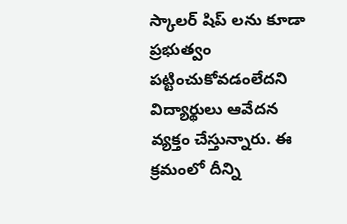స్కాలర్ షిప్ లను కూడా ప్రభుత్వం పట్టించుకోవడంలేదని విద్యార్థులు ఆవేదన వ్యక్తం చేస్తున్నారు. ఈ క్రమంలో దీన్ని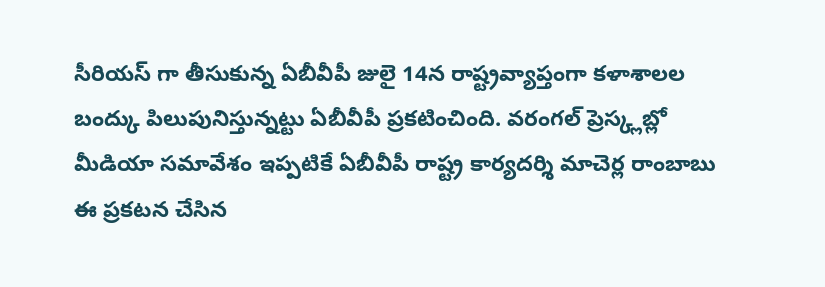సీరియస్ గా తీసుకున్న ఏబీవీపీ జులై 14న రాష్ట్రవ్యాప్తంగా కళాశాలల బంద్కు పిలుపునిస్తున్నట్టు ఏబీవీపీ ప్రకటించింది. వరంగల్ ప్రెస్క్లబ్లో మీడియా సమావేశం ఇప్పటికే ఏబీవీపీ రాష్ట్ర కార్యదర్శి మాచెర్ల రాంబాబు ఈ ప్రకటన చేసిన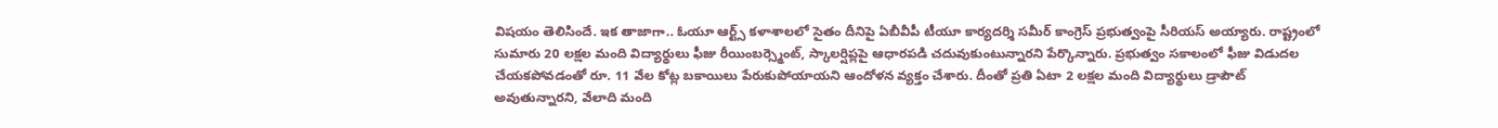విషయం తెలిసిందే. ఇక తాజాగా.. ఓయూ ఆర్ట్స్ కళాశాలలో సైతం దీనిపై ఏబీవీపీ టీయూ కార్యదర్శి సమీర్ కాంగ్రెస్ ప్రభుత్వంపై సీరియస్ అయ్యారు. రాష్ట్రంలో సుమారు 20 లక్షల మంది విద్యార్థులు ఫీజు రీయింబర్స్మెంట్, స్కాలర్షిప్లపై ఆధారపడి చదువుకుంటున్నారని పేర్కొన్నారు. ప్రభుత్వం సకాలంలో ఫీజు విడుదల చేయకపోవడంతో రూ. 11 వేల కోట్ల బకాయిలు పేరుకుపోయాయని ఆందోళన వ్యక్తం చేశారు. దీంతో ప్రతి ఏటా 2 లక్షల మంది విద్యార్థులు డ్రాపౌట్ అవుతున్నారని, వేలాది మంది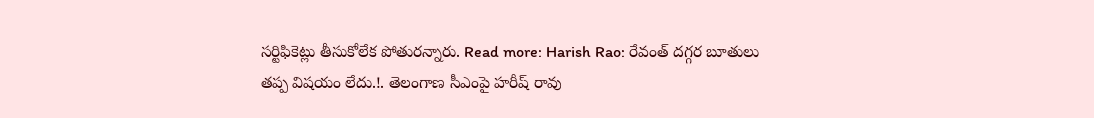సర్టిఫికెట్లు తీసుకోలేక పోతురన్నారు. Read more: Harish Rao: రేవంత్ దగ్గర బూతులు తప్ప విషయం లేదు.!. తెలంగాణ సీఎంపై హరీష్ రావు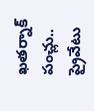ఖతర్నాక్ పంచ్లు.. ప్రైవేటు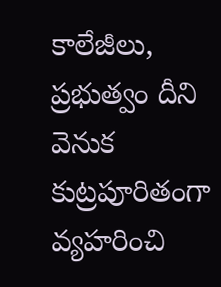కాలేజీలు, ప్రభుత్వం దీని వెనుక కుట్రపూరితంగా వ్యహరించి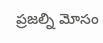ప్రజల్ని మోసం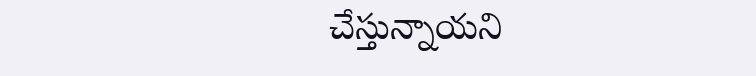చేస్తున్నాయని